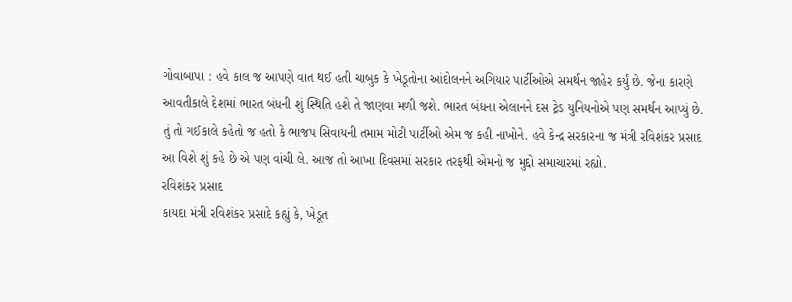ગોવાબાપા : હવે કાલ જ આપણે વાત થઈ હતી ચાબુક કે ખેડૂતોના આંદોલનને અગિયાર પાર્ટીઓએ સમર્થન જાહેર કર્યું છે. જેના કારણે આવતીકાલે દેશમાં ભારત બંધની શું સ્થિતિ હશે તે જાણવા મળી જશે. ભારત બંધના એલાનને દસ ટ્રેડ યુનિયનોએ પણ સમર્થન આપ્યું છે. તું તો ગઈકાલે કહેતો જ હતો કે ભાજપ સિવાયની તમામ મોટી પાર્ટીઓ એમ જ કહી નાખોને. હવે કેન્દ્ર સરકારના જ મંત્રી રવિશંકર પ્રસાદ આ વિશે શું કહે છે એ પણ વાંચી લે. આજ તો આખા દિવસમાં સરકાર તરફથી એમનો જ મુદ્દો સમાચારમાં રહ્યો.
રવિશંકર પ્રસાદ
કાયદા મંત્રી રવિશંકર પ્રસાદે કહ્યું કે, ખેડૂત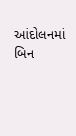આંદોલનમાં બિન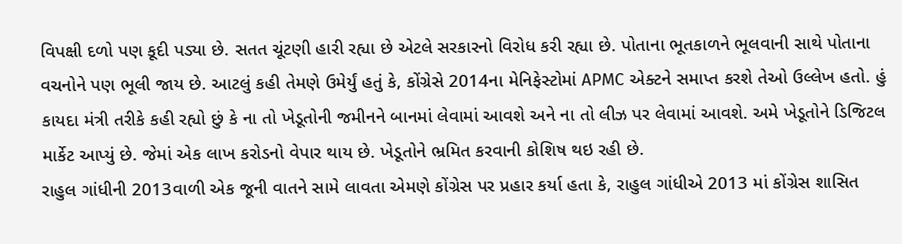વિપક્ષી દળો પણ કૂદી પડ્યા છે. સતત ચૂંટણી હારી રહ્યા છે એટલે સરકારનો વિરોધ કરી રહ્યા છે. પોતાના ભૂતકાળને ભૂલવાની સાથે પોતાના વચનોને પણ ભૂલી જાય છે. આટલું કહી તેમણે ઉમેર્યું હતું કે, કોંગ્રેસે 2014ના મેનિફેસ્ટોમાં APMC એક્ટને સમાપ્ત કરશે તેઓ ઉલ્લેખ હતો. હું કાયદા મંત્રી તરીકે કહી રહ્યો છું કે ના તો ખેડૂતોની જમીનને બાનમાં લેવામાં આવશે અને ના તો લીઝ પર લેવામાં આવશે. અમે ખેડૂતોને ડિજિટલ માર્કેટ આપ્યું છે. જેમાં એક લાખ કરોડનો વેપાર થાય છે. ખેડૂતોને ભ્રમિત કરવાની કોશિષ થઇ રહી છે.
રાહુલ ગાંધીની 2013વાળી એક જૂની વાતને સામે લાવતા એમણે કોંગ્રેસ પર પ્રહાર કર્યા હતા કે, રાહુલ ગાંધીએ 2013 માં કોંગ્રેસ શાસિત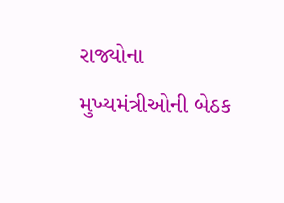રાજ્યોના મુખ્યમંત્રીઓની બેઠક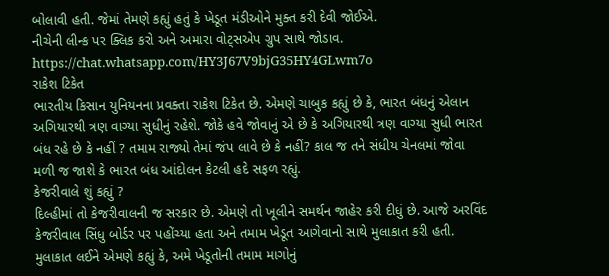બોલાવી હતી. જેમાં તેમણે કહ્યું હતું કે ખેડૂત મંડીઓને મુક્ત કરી દેવી જોઈએ.
નીચેની લીન્ક પર ક્લિક કરો અને અમારા વોટ્સએપ ગ્રુપ સાથે જોડાવ.
https://chat.whatsapp.com/HY3J67V9bjG35HY4GLwm7o
રાકેશ ટિકેત
ભારતીય કિસાન યુનિયનના પ્રવક્તા રાકેશ ટિકેત છે. એમણે ચાબુક કહ્યું છે કે, ભારત બંધનું એલાન અગિયારથી ત્રણ વાગ્યા સુધીનું રહેશે. જોકે હવે જોવાનું એ છે કે અગિયારથી ત્રણ વાગ્યા સુધી ભારત બંધ રહે છે કે નહીં ? તમામ રાજ્યો તેમાં જંપ લાવે છે કે નહીં? કાલ જ તને સંધીય ચેનલમાં જોવા મળી જ જાશે કે ભારત બંધ આંદોલન કેટલી હદે સફળ રહ્યું.
કેજરીવાલે શું કહ્યું ?
દિલ્હીમાં તો કેજરીવાલની જ સરકાર છે. એમણે તો ખૂલીને સમર્થન જાહેર કરી દીધું છે. આજે અરવિંદ કેજરીવાલ સિંધુ બોર્ડર પર પહોંચ્યા હતા અને તમામ ખેડૂત આગેવાનો સાથે મુલાકાત કરી હતી. મુલાકાત લઈને એમણે કહ્યું કે, અમે ખેડૂતોની તમામ માગોનું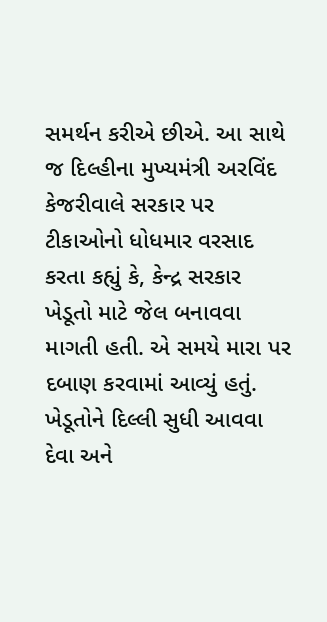સમર્થન કરીએ છીએ. આ સાથે જ દિલ્હીના મુખ્યમંત્રી અરવિંદ કેજરીવાલે સરકાર પર ટીકાઓનો ધોધમાર વરસાદ કરતા કહ્યું કે, કેન્દ્ર સરકાર ખેડૂતો માટે જેલ બનાવવા માગતી હતી. એ સમયે મારા પર દબાણ કરવામાં આવ્યું હતું. ખેડૂતોને દિલ્લી સુધી આવવા દેવા અને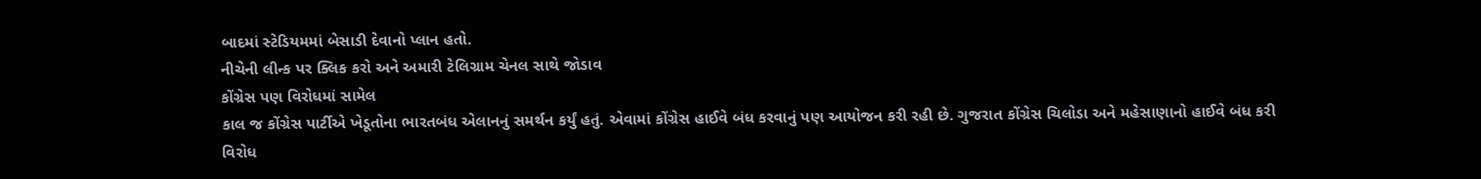બાદમાં સ્ટેડિયમમાં બેસાડી દેવાનો પ્લાન હતો.
નીચેની લીન્ક પર ક્લિક કરો અને અમારી ટેલિગ્રામ ચેનલ સાથે જોડાવ
કોંગ્રેસ પણ વિરોધમાં સામેલ
કાલ જ કોંગ્રેસ પાર્ટીએ ખેડૂતોના ભારતબંધ એલાનનું સમર્થન કર્યું હતું. એવામાં કોંગ્રેસ હાઈવે બંધ કરવાનું પણ આયોજન કરી રહી છે. ગુજરાત કોંગ્રેસ ચિલોડા અને મહેસાણાનો હાઈવે બંધ કરી વિરોધ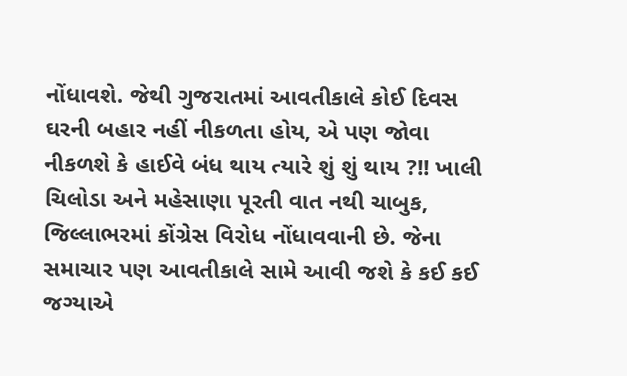નોંધાવશે. જેથી ગુજરાતમાં આવતીકાલે કોઈ દિવસ ઘરની બહાર નહીં નીકળતા હોય, એ પણ જોવા નીકળશે કે હાઈવે બંધ થાય ત્યારે શું શું થાય ?!! ખાલી ચિલોડા અને મહેસાણા પૂરતી વાત નથી ચાબુક, જિલ્લાભરમાં કોંગ્રેસ વિરોધ નોંધાવવાની છે. જેના સમાચાર પણ આવતીકાલે સામે આવી જશે કે કઈ કઈ જગ્યાએ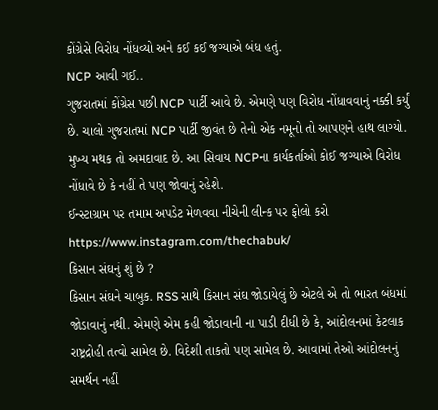કોંગ્રેસે વિરોધ નોંધવ્યો અને કઈ કઈ જગ્યાએ બંધ હતું.
NCP આવી ગઈ..
ગુજરાતમાં કોંગ્રેસ પછી NCP પાર્ટી આવે છે. એમણે પણ વિરોધ નોંધાવવાનું નક્કી કર્યું છે. ચાલો ગુજરાતમાં NCP પાર્ટી જીવંત છે તેનો એક નમૂનો તો આપણને હાથ લાગ્યો. મુખ્ય મથક તો અમદાવાદ છે. આ સિવાય NCPના કાર્યકર્તાઓ કોઈ જગ્યાએ વિરોધ નોંધાવે છે કે નહીં તે પણ જોવાનું રહેશે.
ઈન્સ્ટાગ્રામ પર તમામ અપડેટ મેળવવા નીચેની લીન્ક પર ફોલો કરો
https://www.instagram.com/thechabuk/
કિસાન સંઘનું શું છે ?
કિસાન સંઘને ચાબુક. RSS સાથે કિસાન સંઘ જોડાયેલું છે એટલે એ તો ભારત બંધમાં જોડાવાનું નથી. એમણે એમ કહી જોડાવાની ના પાડી દીધી છે કે, આંદોલનમાં કેટલાક રાષ્ટ્રદ્રોહી તત્વો સામેલ છે. વિદેશી તાકતો પણ સામેલ છે. આવામાં તેઓ આંદોલનનું સમર્થન નહીં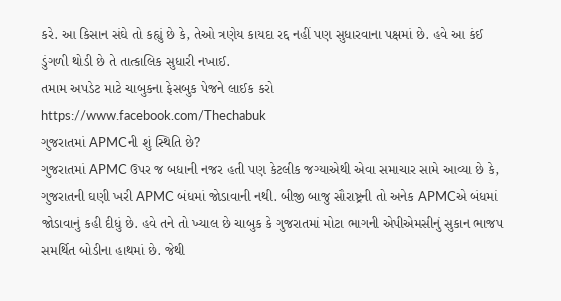કરે. આ કિસાન સંઘે તો કહ્યું છે કે, તેઓ ત્રણેય કાયદા રદ્દ નહીં પણ સુધારવાના પક્ષમાં છે. હવે આ કંઈ ડુંગળી થોડી છે તે તાત્કાલિક સુધારી નખાઈ.
તમામ અપડેટ માટે ચાબુકના ફેસબુક પેજને લાઈક કરો
https://www.facebook.com/Thechabuk
ગુજરાતમાં APMCની શું સ્થિતિ છે?
ગુજરાતમાં APMC ઉપર જ બધાની નજર હતી પણ કેટલીક જગ્યાએથી એવા સમાચાર સામે આવ્યા છે કે, ગુજરાતની ઘણી ખરી APMC બંધમાં જોડાવાની નથી. બીજી બાજુ સૌરાષ્ટ્રની તો અનેક APMCએ બંધમાં જોડાવાનું કહી દીધું છે. હવે તને તો ખ્યાલ છે ચાબુક કે ગુજરાતમાં મોટા ભાગની એપીએમસીનું સુકાન ભાજપ સમર્થિત બોડીના હાથમાં છે. જેથી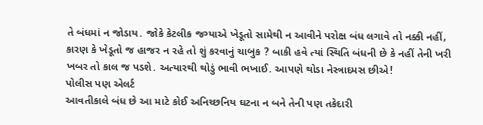તે બંધમાં ન જોડાય. જોકે કેટલીક જગ્યાએ ખેડૂતો સામેથી ન આવીને પરોક્ષ બંધ લગાવે તો નક્કી નહીં, કારણ કે ખેડૂતો જ હાજર ન રહે તો શું કરવાનું ચાબુક ? બાકી હવે ત્યાં સ્થિતિ બંધની છે કે નહીં તેની ખરી ખબર તો કાલ જ પડશે. અત્યારથી થોડું ભાવી ભખાઈ. આપણે થોડા નેસ્ત્રાદમસ છીએ!
પોલીસ પણ એલર્ટ
આવતીકાલે બંધ છે આ માટે કોઈ અનિચ્છનિય ઘટના ન બને તેની પણ તકેદારી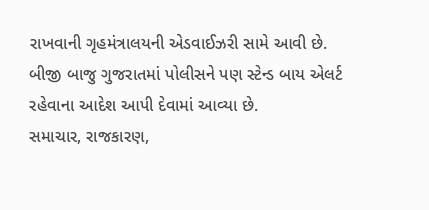રાખવાની ગૃહમંત્રાલયની એડવાઈઝરી સામે આવી છે. બીજી બાજુ ગુજરાતમાં પોલીસને પણ સ્ટેન્ડ બાય એલર્ટ રહેવાના આદેશ આપી દેવામાં આવ્યા છે.
સમાચાર, રાજકારણ,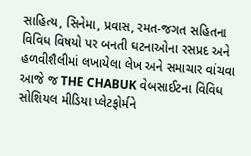સાહિત્ય, સિનેમા, પ્રવાસ, રમત-જગત સહિતના વિવિધ વિષયો પર બનતી ઘટનાઓના રસપ્રદ અને હળવીશૈલીમાં લખાયેલા લેખ અને સમાચાર વાંચવા આજે જ THE CHABUK વેબસાઈટના વિવિધ સોશિયલ મીડિયા પ્લેટફોર્મને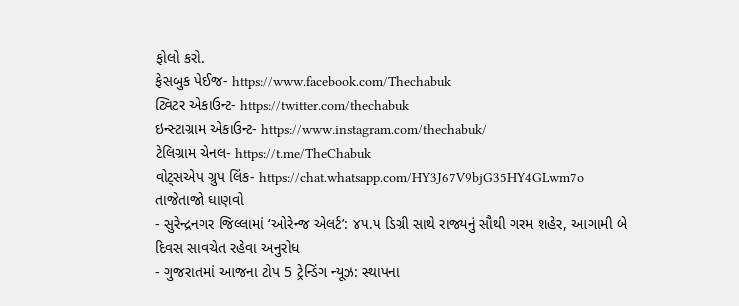ફોલો કરો.
ફેસબુક પેઈજ- https://www.facebook.com/Thechabuk
ટ્વિટર એકાઉન્ટ- https://twitter.com/thechabuk
ઇન્સ્ટાગ્રામ એકાઉન્ટ- https://www.instagram.com/thechabuk/
ટેલિગ્રામ ચેનલ- https://t.me/TheChabuk
વોટ્સએપ ગ્રુપ લિંક- https://chat.whatsapp.com/HY3J67V9bjG35HY4GLwm7o
તાજેતાજો ઘાણવો
- સુરેન્દ્રનગર જિલ્લામાં ‘ઓરેન્જ એલર્ટ’: ૪૫.૫ ડિગ્રી સાથે રાજ્યનું સૌથી ગરમ શહેર, આગામી બે દિવસ સાવચેત રહેવા અનુરોધ
- ગુજરાતમાં આજના ટોપ 5 ટ્રેન્ડિંગ ન્યૂઝ: સ્થાપના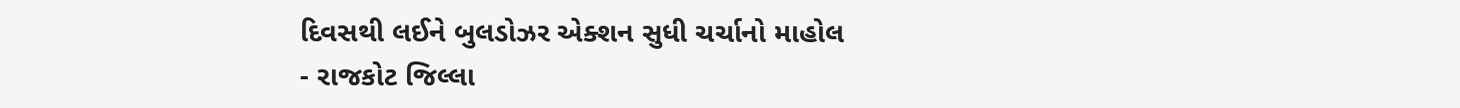દિવસથી લઈને બુલડોઝર એક્શન સુધી ચર્ચાનો માહોલ
- રાજકોટ જિલ્લા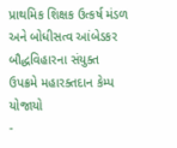પ્રાથમિક શિક્ષક ઉત્કર્ષ મંડળ અને બોધીસત્વ આંબેડકર બૌદ્ધવિહારના સંયુક્ત ઉપક્રમે મહારક્તદાન કેમ્પ યોજાયો
-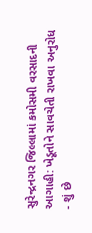સુરેન્દ્રનગર જિલ્લામાં કમોસમી વરસાદની આગાહી: ખેડૂતોને સાવચેતી રાખવા અનુરોધ
- શું છે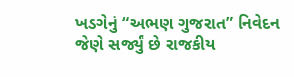ખડગેનું “અભણ ગુજરાત” નિવેદન જેણે સર્જ્યું છે રાજકીય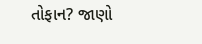તોફાન? જાણો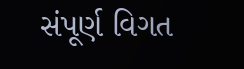સંપૂર્ણ વિગત